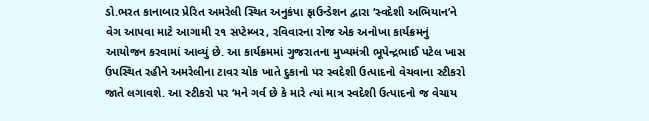ડો.ભરત કાનાબાર પ્રેરિત અમરેલી સ્થિત અનુકંપા ફાઉન્ડેશન દ્વારા ‘સ્વદેશી અભિયાન’ને વેગ આપવા માટે આગામી ૨૧ સપ્ટેમ્બર, રવિવારના રોજ એક અનોખા કાર્યક્રમનું આયોજન કરવામાં આવ્યું છે. આ કાર્યક્રમમાં ગુજરાતના મુખ્યમંત્રી ભૂપેન્દ્રભાઈ પટેલ ખાસ ઉપસ્થિત રહીને અમરેલીના ટાવર ચોક ખાતે દુકાનો પર સ્વદેશી ઉત્પાદનો વેચવાના સ્ટીકરો જાતે લગાવશે. આ સ્ટીકરો પર ‘મને ગર્વ છે કે મારે ત્યાં માત્ર સ્વદેશી ઉત્પાદનો જ વેચાય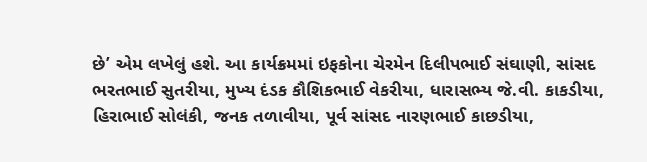છે’ એમ લખેલું હશે. આ કાર્યક્રમમાં ઇફકોના ચેરમેન દિલીપભાઈ સંઘાણી, સાંસદ ભરતભાઈ સુતરીયા, મુખ્ય દંડક કૌશિકભાઈ વેકરીયા, ધારાસભ્ય જે.વી. કાકડીયા, હિરાભાઈ સોલંકી, જનક તળાવીયા, પૂર્વ સાંસદ નારણભાઈ કાછડીયા,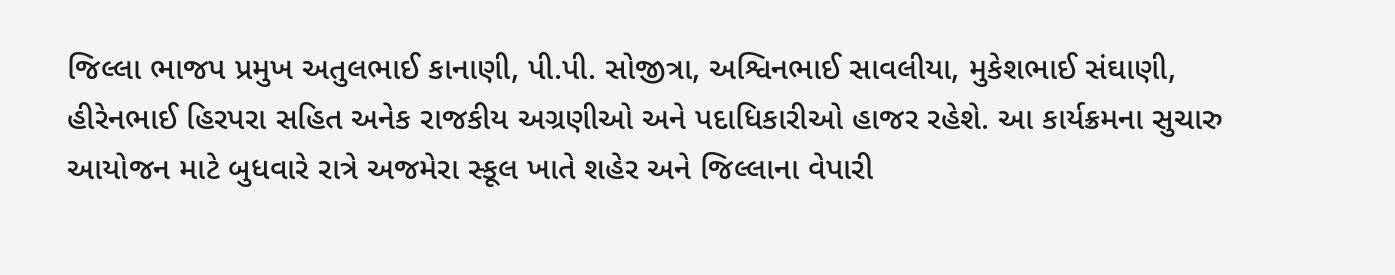જિલ્લા ભાજપ પ્રમુખ અતુલભાઈ કાનાણી, પી.પી. સોજીત્રા, અશ્વિનભાઈ સાવલીયા, મુકેશભાઈ સંઘાણી, હીરેનભાઈ હિરપરા સહિત અનેક રાજકીય અગ્રણીઓ અને પદાધિકારીઓ હાજર રહેશે. આ કાર્યક્રમના સુચારુ આયોજન માટે બુધવારે રાત્રે અજમેરા સ્કૂલ ખાતે શહેર અને જિલ્લાના વેપારી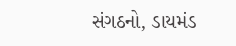સંગઠનો, ડાયમંડ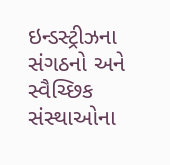ઇન્ડસ્ટ્રીઝના સંગઠનો અને સ્વૈચ્છિક સંસ્થાઓના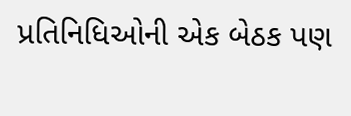પ્રતિનિધિઓની એક બેઠક પણ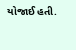યોજાઈ હતી.